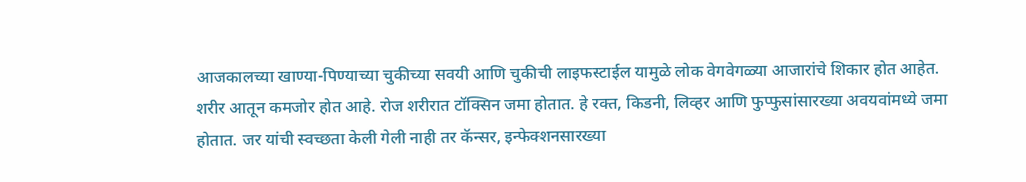आजकालच्या खाण्या-पिण्याच्या चुकीच्या सवयी आणि चुकीची लाइफस्टाईल यामुळे लोक वेगवेगळ्या आजारांचे शिकार होत आहेत. शरीर आतून कमजोर होत आहे. रोज शरीरात टॉक्सिन जमा होतात. हे रक्त, किडनी, लिव्हर आणि फुप्फुसांसारख्या अवयवांमध्ये जमा होतात. जर यांची स्वच्छता केली गेली नाही तर कॅन्सर, इन्फेक्शनसारख्या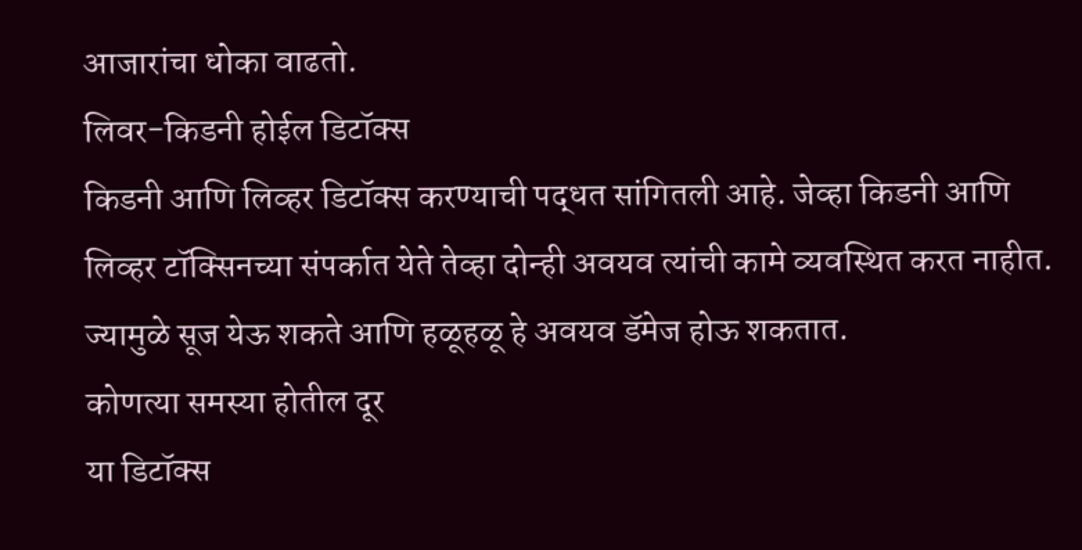आजारांचा धोका वाढतो.
लिवर-किडनी होईल डिटॉक्स
किडनी आणि लिव्हर डिटॉक्स करण्याची पद्धत सांगितली आहे. जेव्हा किडनी आणि लिव्हर टॉक्सिनच्या संपर्कात येते तेव्हा दोन्ही अवयव त्यांची कामे व्यवस्थित करत नाहीत. ज्यामुळे सूज येऊ शकते आणि हळूहळू हे अवयव डॅमेज होऊ शकतात.
कोणत्या समस्या होतील दूर
या डिटॉक्स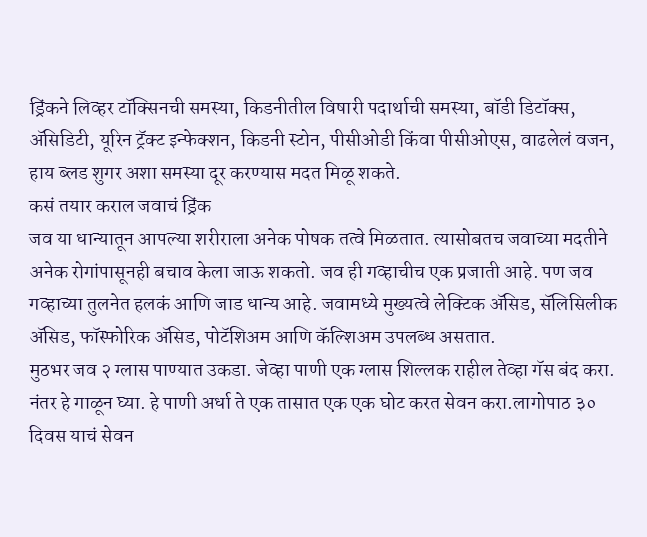ड्रिंकने लिव्हर टॉक्सिनची समस्या, किडनीतील विषारी पदार्थाची समस्या, बॉडी डिटॉक्स, ॲसिडिटी, यूरिन ट्रॅक्ट इन्फेक्शन, किडनी स्टोन, पीसीओडी किंवा पीसीओएस, वाढलेलं वजन, हाय ब्लड शुगर अशा समस्या दूर करण्यास मदत मिळू शकते.
कसं तयार कराल जवाचं ड्रिंक
जव या धान्यातून आपल्या शरीराला अनेक पोषक तत्वे मिळतात. त्यासोबतच जवाच्या मदतीने अनेक रोगांपासूनही बचाव केला जाऊ शकतो. जव ही गव्हाचीच एक प्रजाती आहे. पण जव गव्हाच्या तुलनेत हलकं आणि जाड धान्य आहे. जवामध्ये मुख्यत्वे लेक्टिक ॲसिड, सॅलिसिलीक ॲसिड, फॉस्फोरिक ॲसिड, पोटॅशिअम आणि कॅल्शिअम उपलब्ध असतात.
मुठभर जव २ ग्लास पाण्यात उकडा. जेव्हा पाणी एक ग्लास शिल्लक राहील तेव्हा गॅस बंद करा. नंतर हे गाळून घ्या. हे पाणी अर्धा ते एक तासात एक एक घोट करत सेवन करा.लागोपाठ ३० दिवस याचं सेवन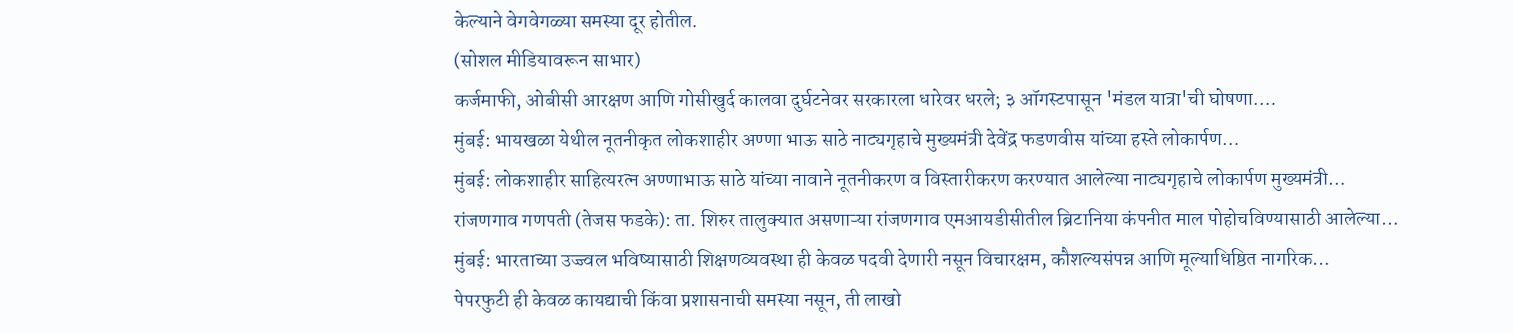केल्याने वेगवेगळ्या समस्या दूर होतील.
(सोशल मीडियावरून साभार)
कर्जमाफी, ओबीसी आरक्षण आणि गोसीखुर्द कालवा दुर्घटनेवर सरकारला धारेवर धरले; ३ ऑगस्टपासून 'मंडल यात्रा'ची घोषणा.…
मुंबई: भायखळा येथील नूतनीकृत लोकशाहीर अण्णा भाऊ साठे नाट्यगृहाचे मुख्यमंत्री देवेंद्र फडणवीस यांच्या हस्ते लोकार्पण…
मुंबई: लोकशाहीर साहित्यरत्न अण्णाभाऊ साठे यांच्या नावाने नूतनीकरण व विस्तारीकरण करण्यात आलेल्या नाट्यगृहाचे लोकार्पण मुख्यमंत्री…
रांजणगाव गणपती (तेजस फडके): ता. शिरुर तालुक्यात असणाऱ्या रांजणगाव एमआयडीसीतील ब्रिटानिया कंपनीत माल पोहोचविण्यासाठी आलेल्या…
मुंबई: भारताच्या उज्ज्वल भविष्यासाठी शिक्षणव्यवस्था ही केवळ पदवी देणारी नसून विचारक्षम, कौशल्यसंपन्न आणि मूल्याधिष्ठित नागरिक…
पेपरफुटी ही केवळ कायद्याची किंवा प्रशासनाची समस्या नसून, ती लाखो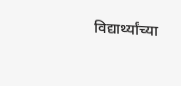विद्यार्थ्यांच्या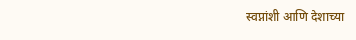स्वप्नांशी आणि देशाच्या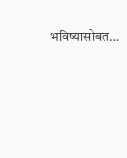भविष्यासोबत…